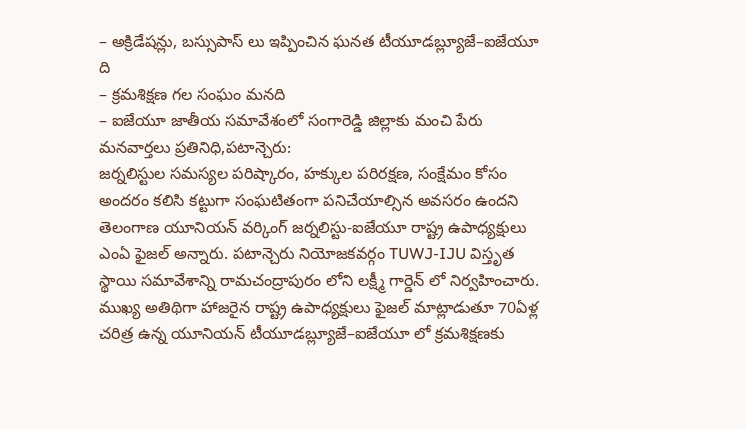– అక్రిడేషన్లు, బస్సుపాస్ లు ఇప్పించిన ఘనత టీయూడబ్ల్యూజే–ఐజేయూ ది
– క్రమశిక్షణ గల సంఘం మనది
– ఐజేయూ జాతీయ సమావేశంలో సంగారెడ్డి జిల్లాకు మంచి పేరు
మనవార్తలు ప్రతినిధి,పటాన్చెరు:
జర్నలిస్టుల సమస్యల పరిష్కారం, హక్కుల పరిరక్షణ, సంక్షేమం కోసం అందరం కలిసి కట్టుగా సంఘటితంగా పనిచేయాల్సిన అవసరం ఉందని తెలంగాణ యూనియన్ వర్కింగ్ జర్నలిస్టు-ఐజేయూ రాష్ట్ర ఉపాధ్యక్షులు ఎంఏ ఫైజల్ అన్నారు. పటాన్చెరు నియోజకవర్గం TUWJ-IJU విస్తృత స్థాయి సమావేశాన్ని రామచంద్రాపురం లోని లక్ష్మీ గార్డెన్ లో నిర్వహించారు. ముఖ్య అతిథిగా హాజరైన రాష్ట్ర ఉపాధ్యక్షులు ఫైజల్ మాట్లాడుతూ 70ఏళ్ల చరిత్ర ఉన్న యూనియన్ టీయూడబ్ల్యూజే–ఐజేయూ లో క్రమశిక్షణకు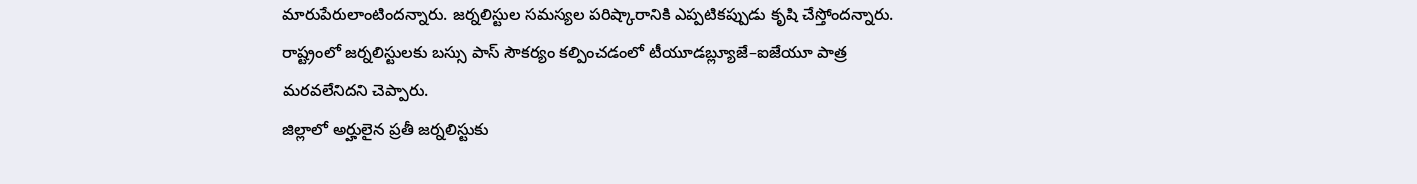మారుపేరులాంటిందన్నారు. జర్నలిస్టుల సమస్యల పరిష్కారానికి ఎప్పటికప్పుడు కృషి చేస్తోందన్నారు. రాష్ట్రంలో జర్నలిస్టులకు బస్సు పాస్ సౌకర్యం కల్పించడంలో టీయూడబ్ల్యూజే–ఐజేయూ పాత్ర మరవలేనిదని చెప్పారు.
జిల్లాలో అర్హులైన ప్రతీ జర్నలిస్టుకు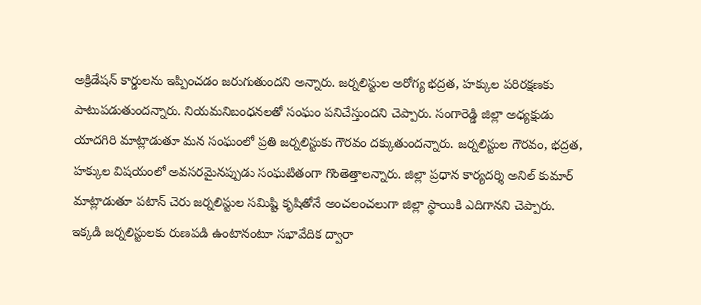అక్రిడేషన్ కార్డులను ఇప్పించడం జరుగుతుందని అన్నారు. జర్నలిస్టుల అరోగ్య భద్రత, హక్కుల పరిరక్షణకు పాటుపడుతుందన్నారు. నియమనిబంధనలతో సంఘం పనిచేస్తుందని చెప్పారు. సంగారెడ్డి జిల్లా అధ్యక్షుడు యాదగిరి మాట్లాడుతూ మన సంఘంలో ప్రతి జర్నలిస్టుకు గౌరవం దక్కుతుందన్నారు. జర్నలిస్టుల గౌరవం, భద్రత, హక్కుల విషయంలో అవసరమైనప్పుడు సంఘటితంగా గొంతెత్తాలన్నారు. జిల్లా ప్రధాన కార్యదర్శి అనిల్ కుమార్ మాట్లాడుతూ పటాన్ చెరు జర్నలిస్టుల సమిష్టి కృషితోనే అంచలంచలుగా జిల్లా స్థాయికి ఎదిగానని చెప్పారు.
ఇక్కడి జర్నలిస్టులకు రుణపడి ఉంటానంటూ సభావేదిక ద్వారా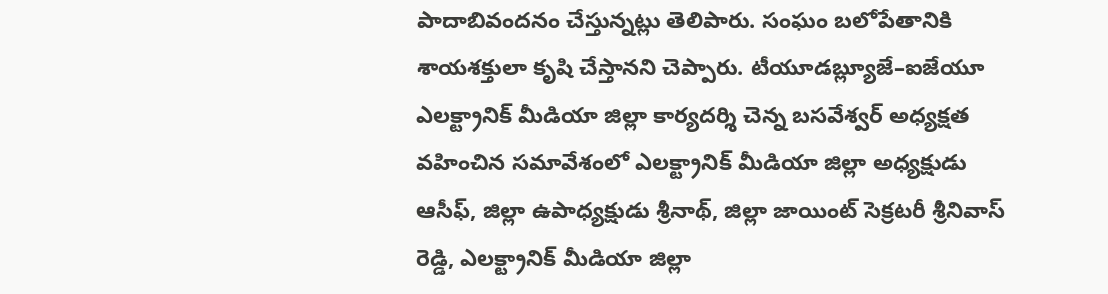పాదాబివందనం చేస్తున్నట్లు తెలిపారు. సంఘం బలోపేతానికి శాయశక్తులా కృషి చేస్తానని చెప్పారు. టీయూడబ్ల్యూజే–ఐజేయూ ఎలక్ట్రానిక్ మీడియా జిల్లా కార్యదర్శి చెన్న బసవేశ్వర్ అధ్యక్షత వహించిన సమావేశంలో ఎలక్ట్రానిక్ మీడియా జిల్లా అధ్యక్షుడు ఆసీఫ్, జిల్లా ఉపాధ్యక్షుడు శ్రీనాథ్, జిల్లా జాయింట్ సెక్రటరీ శ్రీనివాస్ రెడ్డి, ఎలక్ట్రానిక్ మీడియా జిల్లా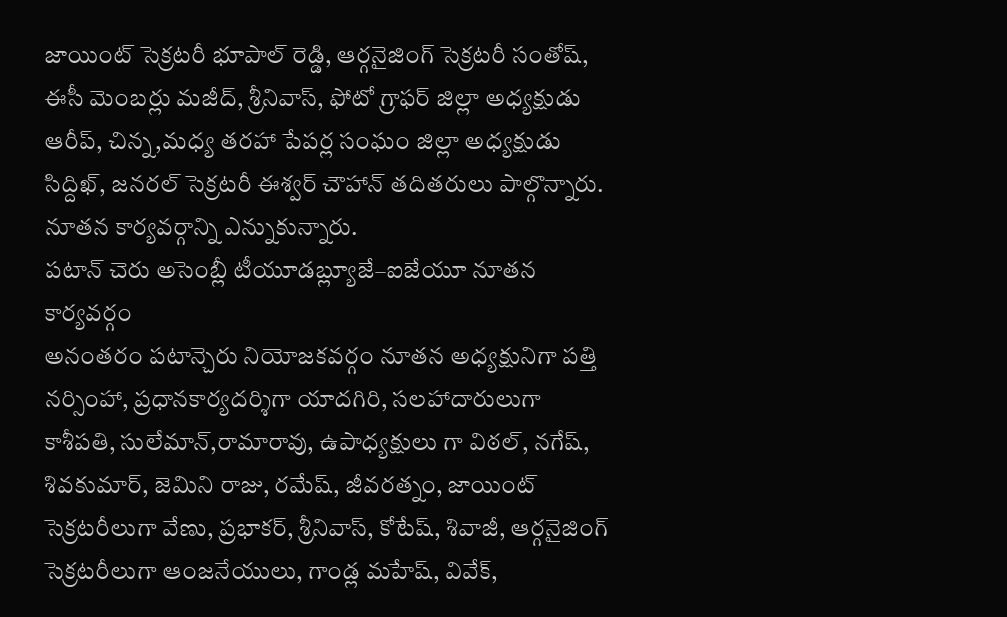జాయింట్ సెక్రటరీ భూపాల్ రెడ్డి, ఆర్గనైజింగ్ సెక్రటరీ సంతోష్, ఈసీ మెంబర్లు మజీద్, శ్రీనివాస్, ఫోటో గ్రాఫర్ జిల్లా అధ్యక్షుడు ఆరీప్, చిన్న,మధ్య తరహా పేపర్ల సంఘం జిల్లా అధ్యక్షుడు సిద్దిఖ్, జనరల్ సెక్రటరీ ఈశ్వర్ చౌహాన్ తదితరులు పాల్గొన్నారు. నూతన కార్యవర్గాన్ని ఎన్నుకున్నారు.
పటాన్ చెరు అసెంబ్లీ టీయూడబ్ల్యూజే–ఐజేయూ నూతన కార్యవర్గం
అనంతరం పటాన్చెరు నియోజకవర్గం నూతన అధ్యక్షునిగా పత్తి నర్సింహా, ప్రధానకార్యదర్శిగా యాదగిరి, సలహాదారులుగా కాశీపతి, సులేమాన్,రామారావు, ఉపాధ్యక్షులు గా విఠల్, నగేష్, శివకుమార్, జెమిని రాజు, రమేష్, జీవరత్నం, జాయింట్ సెక్రటరీలుగా వేణు, ప్రభాకర్, శ్రీనివాస్, కోటేష్, శివాజీ, ఆర్గనైజింగ్ సెక్రటరీలుగా ఆంజనేయులు, గాండ్ల మహేష్, వివేక్,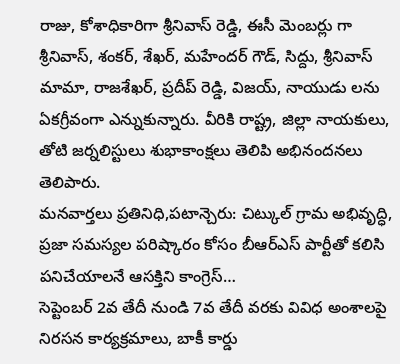రాజు, కోశాధికారిగా శ్రీనివాస్ రెడ్డి, ఈసీ మెంబర్లు గా శ్రీనివాస్, శంకర్, శేఖర్, మహేందర్ గౌడ్, సిద్దు, శ్రీనివాస్ మామా, రాజశేఖర్, ప్రదీప్ రెడ్డి, విజయ్, నాయుడు లను ఏకగ్రీవంగా ఎన్నుకున్నారు. వీరికి రాష్ట్ర, జిల్లా నాయకులు, తోటి జర్నలిస్టులు శుభాకాంక్షలు తెలిపి అభినందనలు తెలిపారు.
మనవార్తలు ప్రతినిధి,పటాన్చెరు: చిట్కుల్ గ్రామ అభివృద్ధి, ప్రజా సమస్యల పరిష్కారం కోసం బీఆర్ఎస్ పార్టీతో కలిసి పనిచేయాలనే ఆసక్తిని కాంగ్రెస్…
సెప్టెంబర్ 2వ తేదీ నుండి 7వ తేదీ వరకు వివిధ అంశాలపై నిరసన కార్యక్రమాలు, బాకీ కార్డు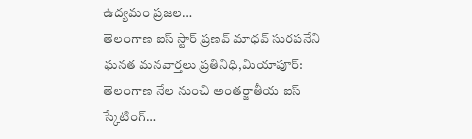ఉద్యమం ప్రజల…
తెలంగాణ ఐస్ స్టార్ ప్రణవ్ మాధవ్ సురపనేని ఘనత మనవార్తలు ప్రతినిధి,మియాపూర్: తెలంగాణ నేల నుంచి అంతర్జాతీయ ఐస్ స్కేటింగ్…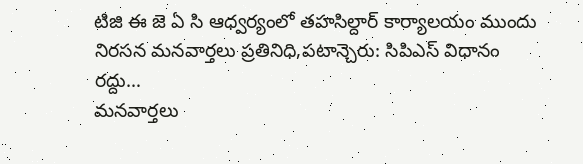టిజి ఈ జె ఏ సి ఆధ్వర్యంలో తహసిల్దార్ కార్యాలయం ముందు నిరసన మనవార్తలు ప్రతినిధి,పటాన్చెరు: సిపిఎస్ విధానం రద్దు…
మనవార్తలు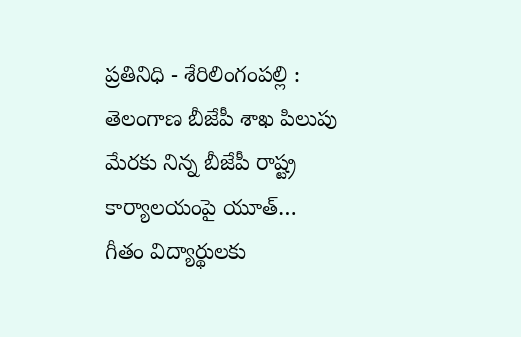ప్రతినిధి - శేరిలింగంపల్లి : తెలంగాణ బీజేపీ శాఖ పిలుపు మేరకు నిన్న బీజేపీ రాష్ట్ర కార్యాలయంపై యూత్…
గీతం విద్యార్థులకు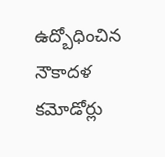ఉద్బోధించిన నౌకాదళ కమోడోర్లు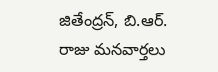జితేంద్రన్, బి.ఆర్. రాజు మనవార్తలు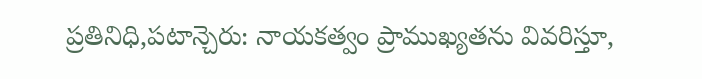ప్రతినిధి,పటాన్చెరు: నాయకత్వం ప్రాముఖ్యతను వివరిస్తూ,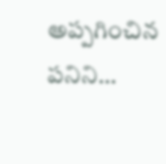అప్పగించిన పనిని…